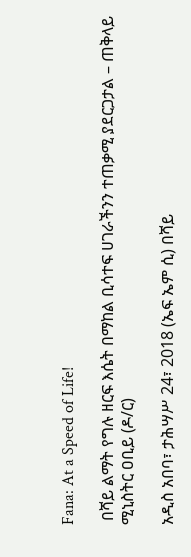Fana: At a Speed of Life!

 በሻይ ልማት የግሉ ዘርፍ እሴት በማከል ቢሳተፍ ሀገራችንን ተጠቃሚ ያደርጋታል – ጠቅላይ ሚኒስትር ዐቢይ (ዶ/ር)

አዲስ አበባ፣ ታሕሣሥ 24፣ 2018 (ኤፍ ኤም ሲ) በሻይ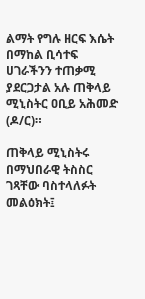ልማት የግሉ ዘርፍ እሴት በማከል ቢሳተፍ ሀገራችንን ተጠቃሚ ያደርጋታል አሉ ጠቅላይ ሚኒስትር ዐቢይ አሕመድ (ዶ/ር)።

ጠቅላይ ሚኒስትሩ በማህበራዊ ትስስር ገጻቸው ባስተላለፉት መልዕክት፤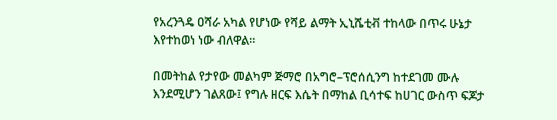የአረንጓዴ ዐሻራ አካል የሆነው የሻይ ልማት ኢኒሼቲቭ ተከላው በጥሩ ሁኔታ እየተከወነ ነው ብለዋል።

በመትከል የታየው መልካም ጅማሮ በአግሮ–ፕሮሰሲንግ ከተደገመ ሙሉ እንደሚሆን ገልጸው፤ የግሉ ዘርፍ እሴት በማከል ቢሳተፍ ከሀገር ውስጥ ፍጆታ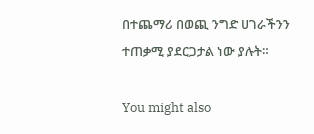በተጨማሪ በወጪ ንግድ ሀገራችንን ተጠቃሚ ያደርጋታል ነው ያሉት።

You might also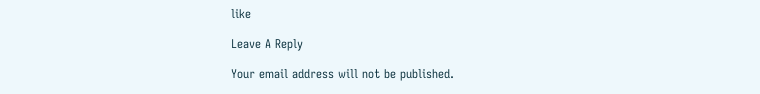like

Leave A Reply

Your email address will not be published.